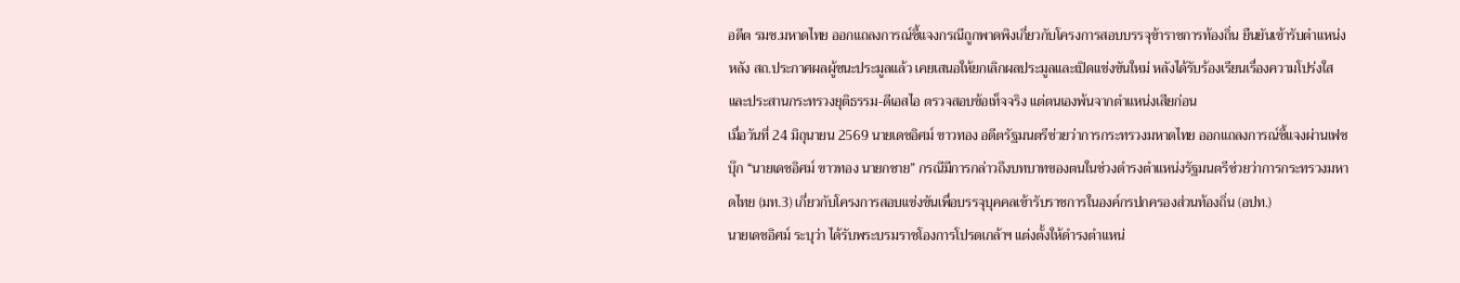อดีต รมช.มหาดไทย ออกแถลงการณ์ชี้แจงกรณีถูกพาดพิงเกี่ยวกับโครงการสอบบรรจุข้าราชการท้องถิ่น ยืนยันเข้ารับตำแหน่งหลัง สถ.ประกาศผลผู้ชนะประมูลแล้ว เคยเสนอให้ยกเลิกผลประมูลและเปิดแข่งขันใหม่ หลังได้รับร้องเรียนเรื่องความโปร่งใส และประสานกระทรวงยุติธรรม-ดีเอสไอ ตรวจสอบข้อเท็จจริง แต่ตนเองพ้นจากตำแหน่งเสียก่อน
เมื่อวันที่ 24 มิถุนายน 2569 นายเดชอิศม์ ขาวทอง อดีตรัฐมนตรีช่วยว่าการกระทรวงมหาดไทย ออกแถลงการณ์ชี้แจงผ่านเฟซบุ๊ก “นายเดชอิศม์ ขาวทอง นายกชาย” กรณีมีการกล่าวถึงบทบาทของตนในช่วงดำรงตำแหน่งรัฐมนตรีช่วยว่าการกระทรวงมหาดไทย (มท.3) เกี่ยวกับโครงการสอบแข่งขันเพื่อบรรจุบุคคลเข้ารับราชการในองค์กรปกครองส่วนท้องถิ่น (อปท.)
นายเดชอิศม์ ระบุว่า ได้รับพระบรมราชโองการโปรดเกล้าฯ แต่งตั้งให้ดำรงตำแหน่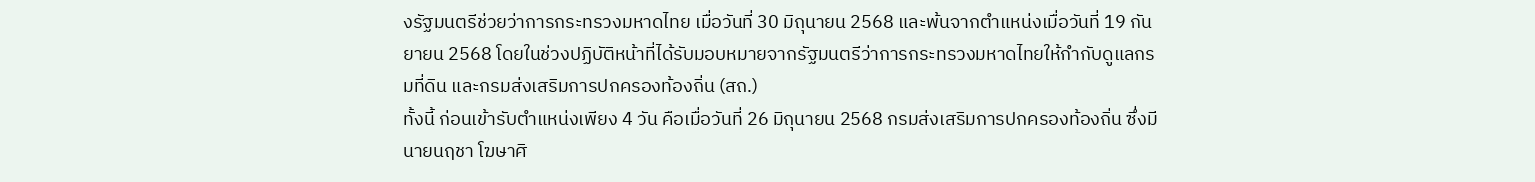งรัฐมนตรีช่วยว่าการกระทรวงมหาดไทย เมื่อวันที่ 30 มิถุนายน 2568 และพ้นจากตำแหน่งเมื่อวันที่ 19 กันยายน 2568 โดยในช่วงปฏิบัติหน้าที่ได้รับมอบหมายจากรัฐมนตรีว่าการกระทรวงมหาดไทยให้กำกับดูแลกรมที่ดิน และกรมส่งเสริมการปกครองท้องถิ่น (สถ.)
ทั้งนี้ ก่อนเข้ารับตำแหน่งเพียง 4 วัน คือเมื่อวันที่ 26 มิถุนายน 2568 กรมส่งเสริมการปกครองท้องถิ่น ซึ่งมีนายนฤชา โฆษาศิ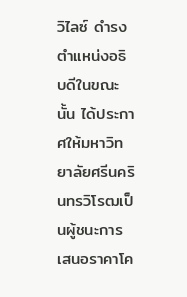วิไลซ์ ดำรงตำแหน่งอธิบดีในขณะนั้น ได้ประกาศให้มหาวิทยาลัยศรีนครินทรวิโรฒเป็นผู้ชนะการเสนอราคาโค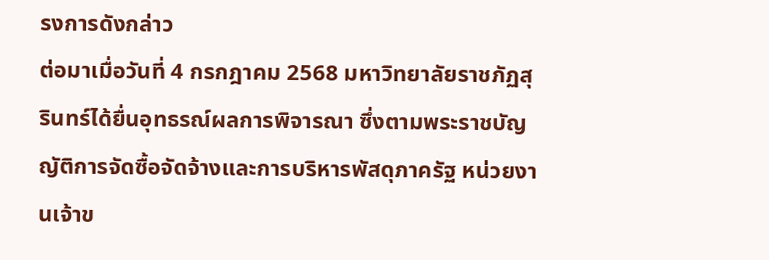รงการดังกล่าว
ต่อมาเมื่อวันที่ 4 กรกฎาคม 2568 มหาวิทยาลัยราชภัฏสุรินทร์ได้ยื่นอุทธรณ์ผลการพิจารณา ซึ่งตามพระราชบัญญัติการจัดซื้อจัดจ้างและการบริหารพัสดุภาครัฐ หน่วยงานเจ้าข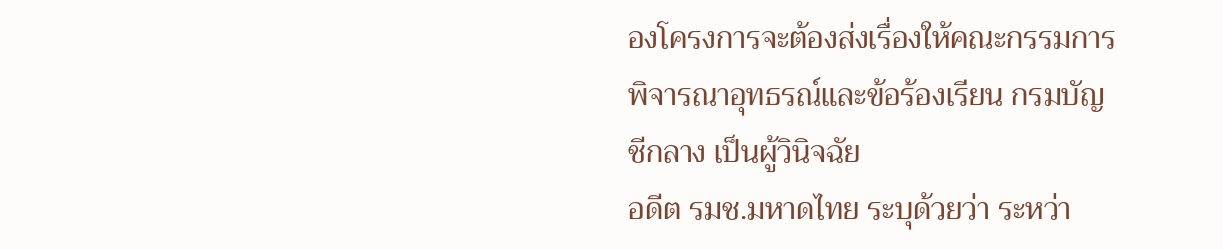องโครงการจะต้องส่งเรื่องให้คณะกรรมการพิจารณาอุทธรณ์และข้อร้องเรียน กรมบัญชีกลาง เป็นผู้วินิจฉัย
อดีต รมช.มหาดไทย ระบุด้วยว่า ระหว่า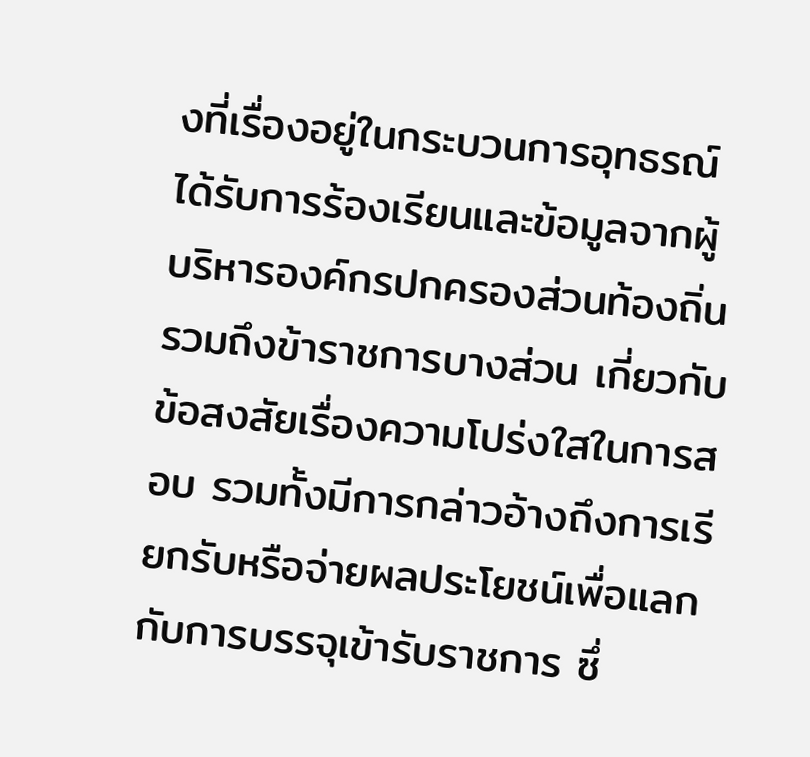งที่เรื่องอยู่ในกระบวนการอุทธรณ์ ได้รับการร้องเรียนและข้อมูลจากผู้บริหารองค์กรปกครองส่วนท้องถิ่น รวมถึงข้าราชการบางส่วน เกี่ยวกับข้อสงสัยเรื่องความโปร่งใสในการสอบ รวมทั้งมีการกล่าวอ้างถึงการเรียกรับหรือจ่ายผลประโยชน์เพื่อแลกกับการบรรจุเข้ารับราชการ ซึ่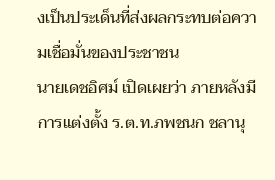งเป็นประเด็นที่ส่งผลกระทบต่อความเชื่อมั่นของประชาชน
นายเดชอิศม์ เปิดเผยว่า ภายหลังมีการแต่งตั้ง ร.ต.ท.ภพชนก ชลานุ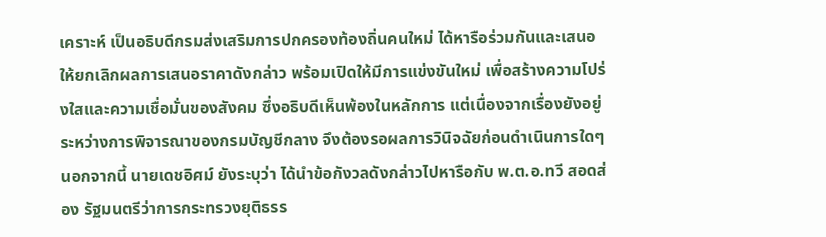เคราะห์ เป็นอธิบดีกรมส่งเสริมการปกครองท้องถิ่นคนใหม่ ได้หารือร่วมกันและเสนอให้ยกเลิกผลการเสนอราคาดังกล่าว พร้อมเปิดให้มีการแข่งขันใหม่ เพื่อสร้างความโปร่งใสและความเชื่อมั่นของสังคม ซึ่งอธิบดีเห็นพ้องในหลักการ แต่เนื่องจากเรื่องยังอยู่ระหว่างการพิจารณาของกรมบัญชีกลาง จึงต้องรอผลการวินิจฉัยก่อนดำเนินการใดๆ
นอกจากนี้ นายเดชอิศม์ ยังระบุว่า ได้นำข้อกังวลดังกล่าวไปหารือกับ พ.ต.อ.ทวี สอดส่อง รัฐมนตรีว่าการกระทรวงยุติธรร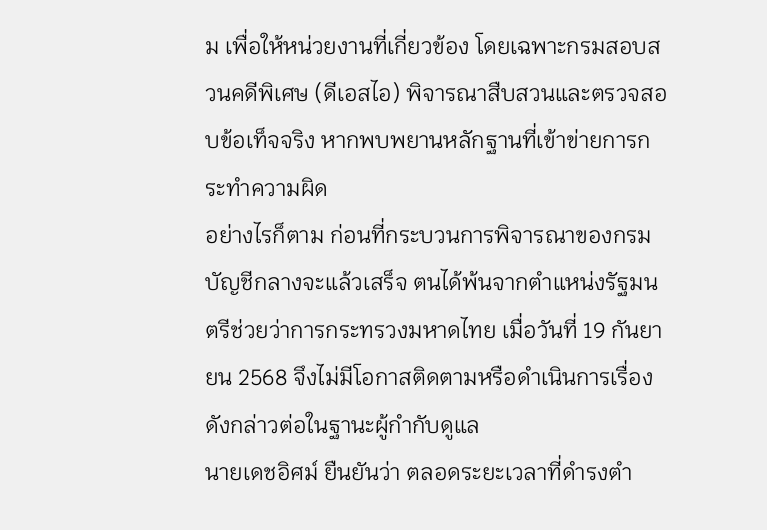ม เพื่อให้หน่วยงานที่เกี่ยวข้อง โดยเฉพาะกรมสอบสวนคดีพิเศษ (ดีเอสไอ) พิจารณาสืบสวนและตรวจสอบข้อเท็จจริง หากพบพยานหลักฐานที่เข้าข่ายการกระทำความผิด
อย่างไรก็ตาม ก่อนที่กระบวนการพิจารณาของกรมบัญชีกลางจะแล้วเสร็จ ตนได้พ้นจากตำแหน่งรัฐมนตรีช่วยว่าการกระทรวงมหาดไทย เมื่อวันที่ 19 กันยายน 2568 จึงไม่มีโอกาสติดตามหรือดำเนินการเรื่องดังกล่าวต่อในฐานะผู้กำกับดูแล
นายเดชอิศม์ ยืนยันว่า ตลอดระยะเวลาที่ดำรงตำ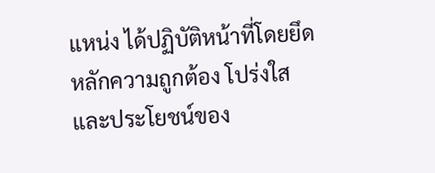แหน่ง ได้ปฏิบัติหน้าที่โดยยึดหลักความถูกต้อง โปร่งใส และประโยชน์ของ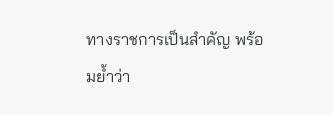ทางราชการเป็นสำคัญ พร้อมย้ำว่า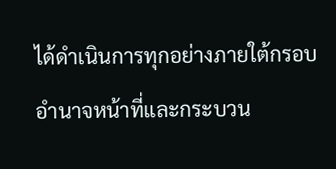ได้ดำเนินการทุกอย่างภายใต้กรอบอำนาจหน้าที่และกระบวน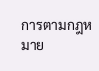การตามกฎหมาย